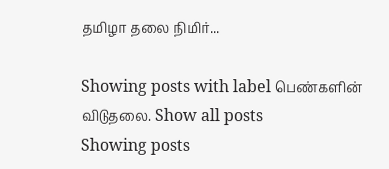தமிழா தலை நிமிர்...

Showing posts with label பெண்களின் விடுதலை. Show all posts
Showing posts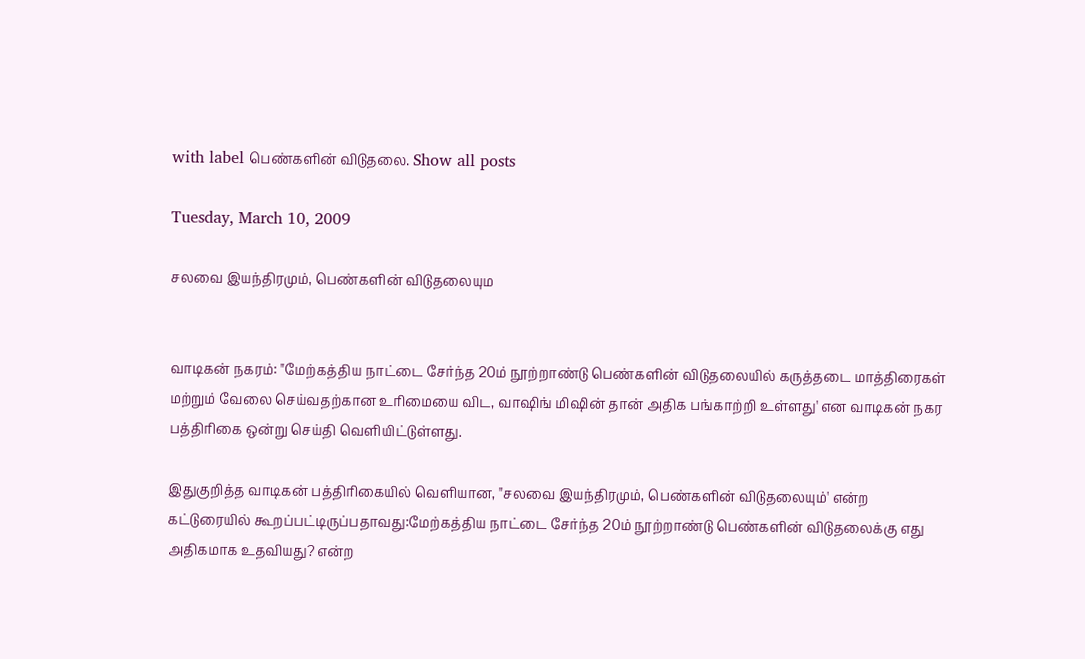with label பெண்களின் விடுதலை. Show all posts

Tuesday, March 10, 2009

சலவை இயந்திரமும், பெண்களின் விடுதலையும


வாடிகன் நகரம்: "மேற்கத்திய நாட்டை சேர்ந்த 20ம் நூற்றாண்டு பெண்களின் விடுதலையில் கருத்தடை மாத்திரைகள் மற்றும் வேலை செய்வதற்கான உரிமையை விட, வாஷிங் மிஷின் தான் அதிக பங்காற்றி உள்ளது' என வாடிகன் நகர பத்திரிகை ஒன்று செய்தி வெளியிட்டுள்ளது.

இதுகுறித்த வாடிகன் பத்திரிகையில் வெளியான, "சலவை இயந்திரமும், பெண்களின் விடுதலையும்' என்ற கட்டுரையில் கூறப்பட்டிருப்பதாவது:மேற்கத்திய நாட்டை சேர்ந்த 20ம் நூற்றாண்டு பெண்களின் விடுதலைக்கு எது அதிகமாக உதவியது? என்ற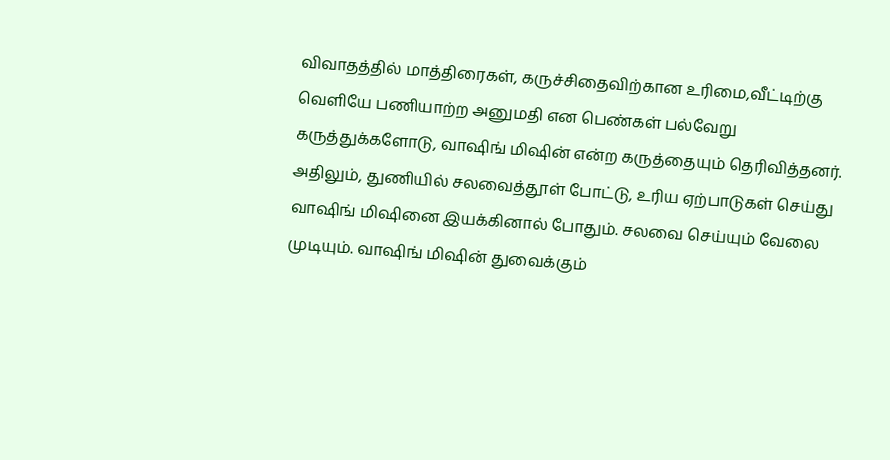விவாதத்தில் மாத்திரைகள், கருச்சிதைவிற்கான உரிமை,வீட்டிற்கு வெளியே பணியாற்ற அனுமதி என பெண்கள் பல்வேறு கருத்துக்களோடு, வாஷிங் மிஷின் என்ற கருத்தையும் தெரிவித்தனர். அதிலும், துணியில் சலவைத்தூள் போட்டு, உரிய ஏற்பாடுகள் செய்து வாஷிங் மிஷினை இயக்கினால் போதும். சலவை செய்யும் வேலை முடியும். வாஷிங் மிஷின் துவைக்கும்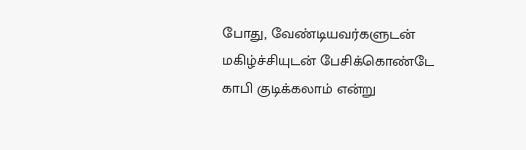போது, வேண்டியவர்களுடன் மகிழ்ச்சியுடன் பேசிக்கொண்டே காபி குடிக்கலாம் என்று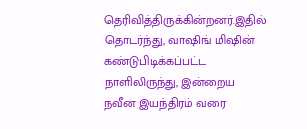தெரிவித்திருக்கின்றனர்.இதில் தொடர்ந்து, வாஷிங் மிஷின் கண்டுபிடிக்கப்பட்ட நாளிலிருந்து, இன்றைய நவீன இயந்திரம் வரை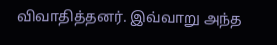விவாதித்தனர். இவ்வாறு அந்த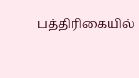பத்திரிகையில்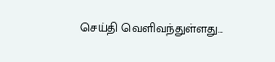செய்தி வெளிவந்துள்ளது...